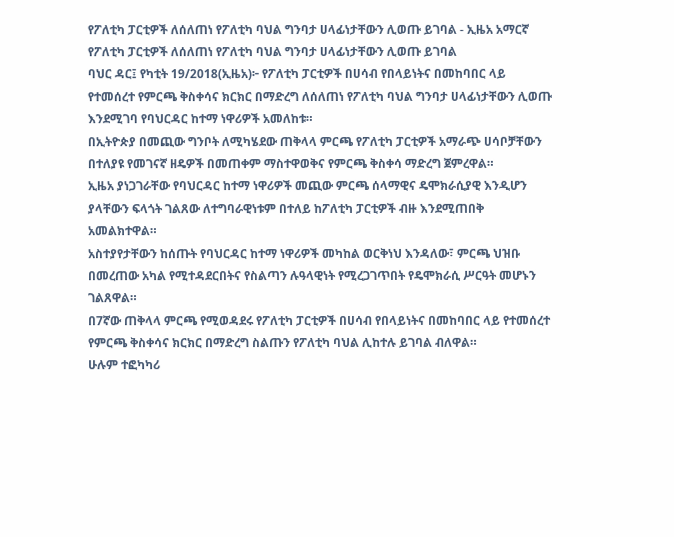የፖለቲካ ፓርቲዎች ለሰለጠነ የፖለቲካ ባህል ግንባታ ሀላፊነታቸውን ሊወጡ ይገባል - ኢዜአ አማርኛ
የፖለቲካ ፓርቲዎች ለሰለጠነ የፖለቲካ ባህል ግንባታ ሀላፊነታቸውን ሊወጡ ይገባል
ባህር ዳር፤ የካቲት 19/2018(ኢዜአ)፦ የፖለቲካ ፓርቲዎች በሀሳብ የበላይነትና በመከባበር ላይ የተመሰረተ የምርጫ ቅስቀሳና ክርክር በማድረግ ለሰለጠነ የፖለቲካ ባህል ግንባታ ሀላፊነታቸውን ሊወጡ እንደሚገባ የባህርዳር ከተማ ነዋሪዎች አመለከቱ።
በኢትዮጵያ በመጪው ግንቦት ለሚካሄደው ጠቅላላ ምርጫ የፖለቲካ ፓርቲዎች አማራጭ ሀሳቦቻቸውን በተለያዩ የመገናኛ ዘዴዎች በመጠቀም ማስተዋወቅና የምርጫ ቅስቀሳ ማድረግ ጀምረዋል።
ኢዜአ ያነጋገራቸው የባህርዳር ከተማ ነዋሪዎች መጪው ምርጫ ሰላማዊና ዴሞክራሲያዊ እንዲሆን ያላቸውን ፍላጎት ገልጸው ለተግባራዊነቱም በተለይ ከፖለቲካ ፓርቲዎች ብዙ እንደሚጠበቅ አመልክተዋል።
አስተያየታቸውን ከሰጡት የባህርዳር ከተማ ነዋሪዎች መካከል ወርቅነህ እንዳለው፣ ምርጫ ህዝቡ በመረጠው አካል የሚተዳደርበትና የስልጣን ሉዓላዊነት የሚረጋገጥበት የዴሞክራሲ ሥርዓት መሆኑን ገልጸዋል።
በ7ኛው ጠቅላላ ምርጫ የሚወዳደሩ የፖለቲካ ፓርቲዎች በሀሳብ የበላይነትና በመከባበር ላይ የተመሰረተ የምርጫ ቅስቀሳና ክርክር በማድረግ ስልጡን የፖለቲካ ባህል ሊከተሉ ይገባል ብለዋል።
ሁሉም ተፎካካሪ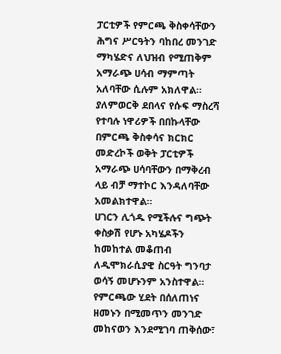ፓርቲዎች የምርጫ ቅስቀሳቸውን ሕግና ሥርዓትን ባከበረ መንገድ ማካሄድና ለህዝብ የሚጠቅም አማራጭ ሀሳብ ማምጣት አለባቸው ሲሉም አክለዋል።
ያለምወርቅ ደበላና የሱፍ ማስረሻ የተባሉ ነዋሪዎች በበኩላቸው በምርጫ ቅስቀሳና ክርክር መድረኮች ወቅት ፓርቲዎች አማራጭ ሀሳባቸውን በማቅረብ ላይ ብቻ ማተኮር እንዳለባቸው አመልክተዋል።
ሀገርን ሊጎዱ የሚችሉና ግጭት ቀስቃሽ የሆኑ አካሄዶችን ከመከተል መቆጠብ ለዲሞክራሲያዊ ስርዓት ግንባታ ወሳኝ መሆኑንም አንስተዋል።
የምርጫው ሂደት በሰለጠነና ዘመኑን በሚመጥን መንገድ መከናወን እንደሚገባ ጠቅሰው፣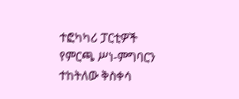ተፎካካሪ ፓርቲዎች የምርጫ ሥነ-ምግባርን ተከትለው ቅስቀሳ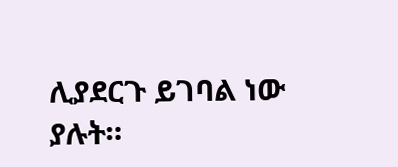ሊያደርጉ ይገባል ነው ያሉት።